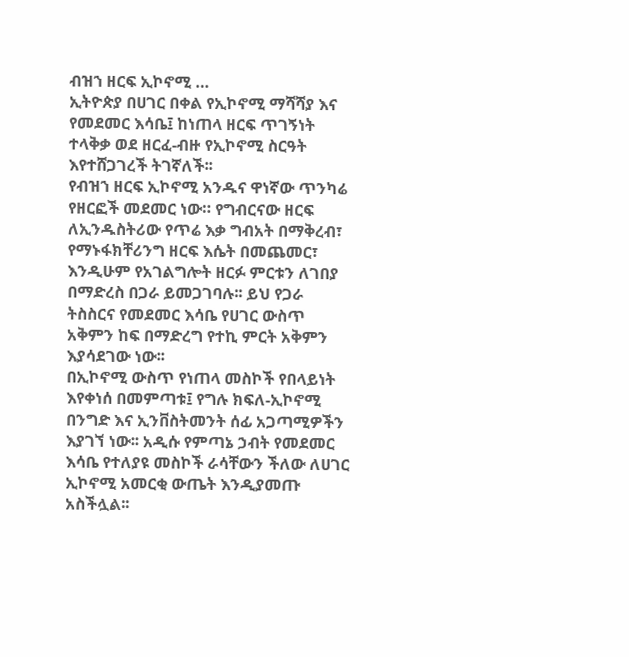ብዝኀ ዘርፍ ኢኮኖሚ …
ኢትዮጵያ በሀገር በቀል የኢኮኖሚ ማሻሻያ እና የመደመር እሳቤ፤ ከነጠላ ዘርፍ ጥገኝነት ተላቅቃ ወደ ዘርፈ-ብዙ የኢኮኖሚ ስርዓት እየተሸጋገረች ትገኛለች፡፡
የብዝኀ ዘርፍ ኢኮኖሚ አንዱና ዋነኛው ጥንካሬ የዘርፎች መደመር ነው። የግብርናው ዘርፍ ለኢንዱስትሪው የጥሬ እቃ ግብአት በማቅረብ፣ የማኑፋክቸሪንግ ዘርፍ እሴት በመጨመር፣ እንዲሁም የአገልግሎት ዘርፉ ምርቱን ለገበያ በማድረስ በጋራ ይመጋገባሉ፡፡ ይህ የጋራ ትስስርና የመደመር እሳቤ የሀገር ውስጥ አቅምን ከፍ በማድረግ የተኪ ምርት አቅምን እያሳደገው ነው፡፡
በኢኮኖሚ ውስጥ የነጠላ መስኮች የበላይነት እየቀነሰ በመምጣቱ፤ የግሉ ክፍለ-ኢኮኖሚ በንግድ እና ኢንቨስትመንት ሰፊ አጋጣሚዎችን እያገኘ ነው፡፡ አዲሱ የምጣኔ ኃብት የመደመር እሳቤ የተለያዩ መስኮች ራሳቸውን ችለው ለሀገር ኢኮኖሚ አመርቂ ውጤት እንዲያመጡ አስችሏል፡፡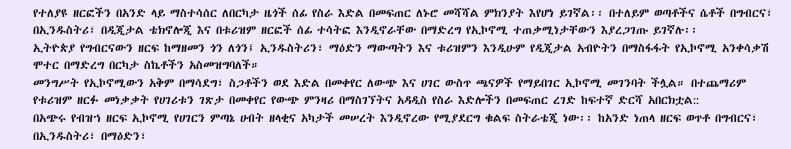የተለያዩ ዘርፎችን በአንድ ላይ ማስተሳሰር ለበርካታ ዜጎች ሰፊ የስራ እድል በመፍጠር ለኑሮ መሻሻል ምክንያት እየሆነ ይገኛል፡፡ በተለይም ወጣቶችና ሴቶች በግብርና፣ በኢንዱስትሪ፣ በዲጂታል ቴክኖሎጂ እና በቱሪዝም ዘርፎች ሰፊ ተሳትፎ እንዲኖራቸው በማድረግ የኢኮኖሚ ተጠቃሚነታቸውን እያረጋገጡ ይገኛሉ፡፡
ኢትዮጵያ የግብርናውን ዘርፍ ከማዘመን ጎን ለጎን፤ ኢንዱስትሪን፣ ማዕድን ማውጣትን እና ቱሪዝምን እንዲሁም የዲጂታል አብዮትን በማስፋፋት የኢኮኖሚ አንቀሳቃሽ ሞተር በማድረግ በርካታ ስኬቶችን አስመዝግባለች።
መንግሥት የኢኮኖሚውን አቅም በማሳደግ፣ ስጋቶችን ወደ እድል በመቀየር ለውጭ እና ሀገር ውስጥ ጫናዎች የማይበገር ኢኮኖሚ መገንባት ችሏል። በተጨማሪም የቱሪዝም ዘርፉ መነቃቃት የሀገሪቱን ገጽታ በመቀየር የውጭ ምንዛሪ በማስገኘትና አዳዲስ የስራ እድሎችን በመፍጠር ረገድ ከፍተኛ ድርሻ አበርክቷል::
በአጭሩ የብዝኀ ዘርፍ ኢኮኖሚ የሀገርን ምጣኔ ሀብት ዘላቂና አካታች መሠረት እንዲኖረው የሚያደርግ ቁልፍ ስትራቴጂ ነው፡፡ ከአንድ ነጠላ ዘርፍ ወጥቶ በግብርና፣ በኢንዱስትሪ፣ በማዕድን፣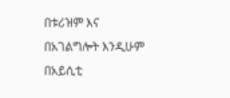በቱሪዝም እና በአገልግሎት እንዲሁም በአይሲቲ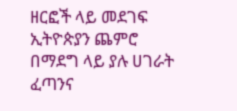ዘርፎች ላይ መደገፍ ኢትዮጵያን ጨምሮ በማደግ ላይ ያሉ ሀገራት ፈጣንና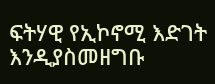ፍትሃዊ የኢኮኖሚ እድገት እንዲያስመዘግቡ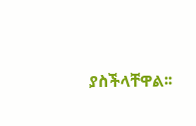ያስችላቸዋል፡፡